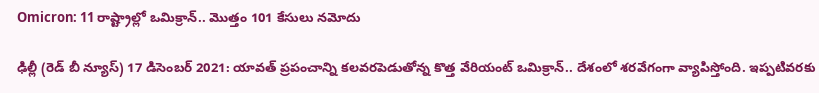Omicron: 11 రాష్ట్రాల్లో ఒమిక్రాన్‌.. మొత్తం 101 కేసులు నమోదు

ఢిల్లీ (రెడ్ బీ న్యూస్) 17 డిసెంబర్ 2021: యావత్‌ ప్రపంచాన్ని కలవరపెడుతోన్న కొత్త వేరియంట్ ఒమిక్రాన్‌.. దేశంలో శరవేగంగా వ్యాపిస్తోంది. ఇప్పటివరకు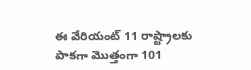ఈ వేరియంట్‌ 11 రాష్ట్రాలకు పాకగా మొత్తంగా 101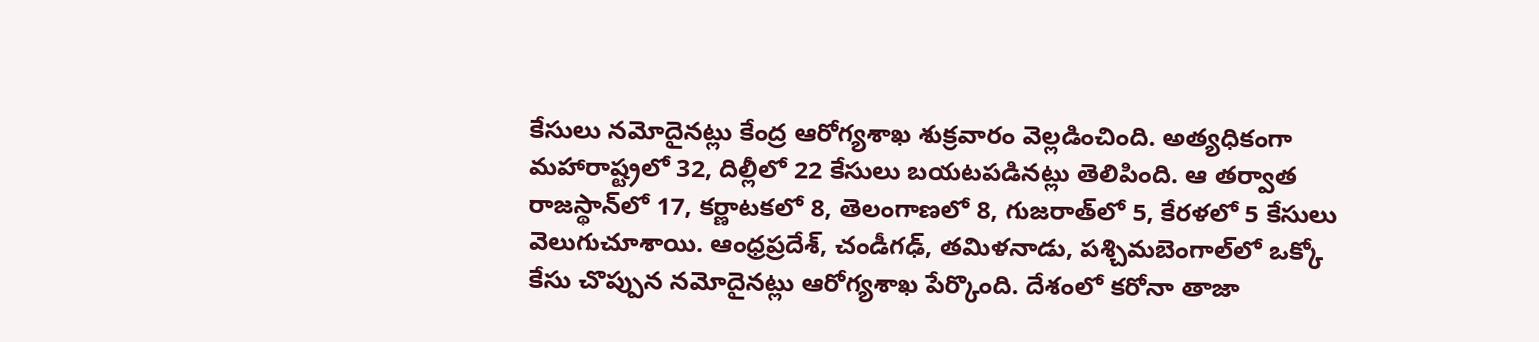కేసులు నమోదైనట్లు కేంద్ర ఆరోగ్యశాఖ శుక్రవారం వెల్లడించింది. అత్యధికంగా మహారాష్ట్రలో 32, దిల్లీలో 22 కేసులు బయటపడినట్లు తెలిపింది. ఆ తర్వాత రాజస్థాన్‌లో 17, కర్ణాటకలో 8, తెలంగాణలో 8, గుజరాత్‌లో 5, కేరళలో 5 కేసులు వెలుగుచూశాయి. ఆంధ్రప్రదేశ్‌, చండీగఢ్‌, తమిళనాడు, పశ్చిమబెంగాల్‌లో ఒక్కో కేసు చొప్పున నమోదైనట్లు ఆరోగ్యశాఖ పేర్కొంది. దేశంలో కరోనా తాజా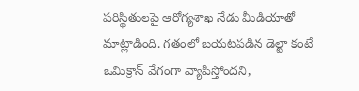పరిస్థితులపై ఆరోగ్యశాఖ నేడు మీడియాతో మాట్లాడింది. గతంలో బయటపడిన డెల్టా కంటే ఒమిక్రాన్‌ వేగంగా వ్యాపిస్తోందని,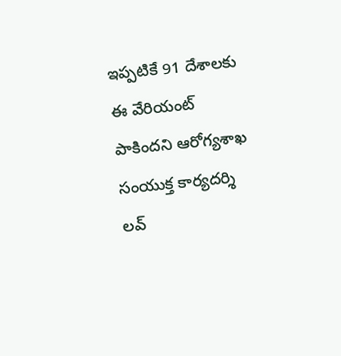ఇప్పటికే 91 దేశాలకు ఈ వేరియంట్‌ పాకిందని ఆరోగ్యశాఖ సంయుక్త కార్యదర్శి లవ్‌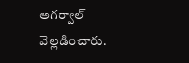అగర్వాల్‌ వెల్లడించారు.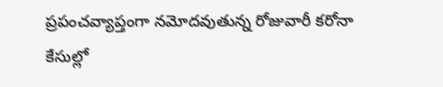ప్రపంచవ్యాప్తంగా నమోదవుతున్న రోజువారీ కరోనా కేసుల్లో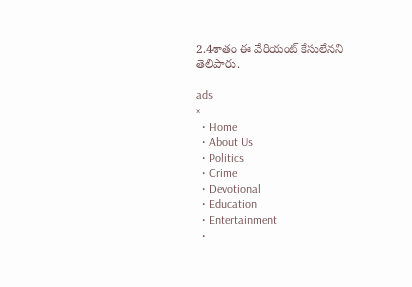2.4శాతం ఈ వేరియంట్‌ కేసులేనని తెలిపారు.

ads
×
  • Home
  • About Us
  • Politics
  • Crime
  • Devotional
  • Education
  • Entertainment
  •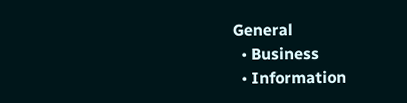General
  • Business
  • Information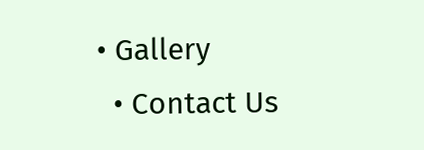• Gallery
  • Contact Us